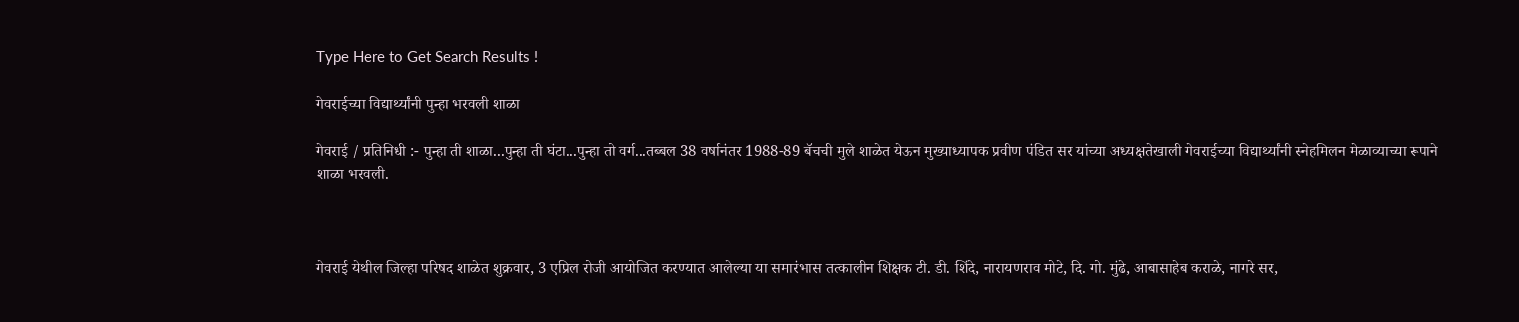Type Here to Get Search Results !

गेवराईच्या विद्यार्थ्यांनी पुन्हा भरवली शाळा

गेवराई / प्रतिनिधी :- पुन्हा ती शाळा...पुन्हा ती घंटा...पुन्हा तो वर्ग...तब्बल 38 वर्षानंतर 1988-89 बॅचची मुले शाळेत येऊन मुख्याध्यापक प्रवीण पंडित सर यांच्या अध्यक्षतेखाली गेवराईच्या विद्यार्थ्यांनी स्नेहमिलन मेळाव्याच्या रूपाने शाळा भरवली.



गेवराई येथील जिल्हा परिषद शाळेत शुक्रवार, 3 एप्रिल रोजी आयोजित करण्यात आलेल्या या समारंभास तत्कालीन शिक्षक टी. डी. शिंदे, नारायणराव मोटे, दि. गो. मुंढे, आबासाहेब कराळे, नागरे सर,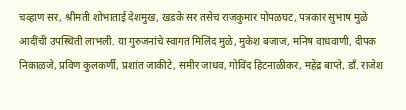चव्हाण सर, श्रीमती शोभाताई देशमुख, खडके सर तसेच राजकुमार पोपळघट, पत्रकार सुभाष मुळे आदींची उपस्थिती लाभली. या गुरुजनांचे स्वागत मिलिंद मुळे, मुकेश बजाज, मनिष वाधवाणी, दीपक निकाळजे, प्रविण कुलकर्णी, प्रशांत जाकीटे, समीर जाधव, गोविंद हिटनाळीकर, महेंद्र बाप्ते, डॉं. राजेश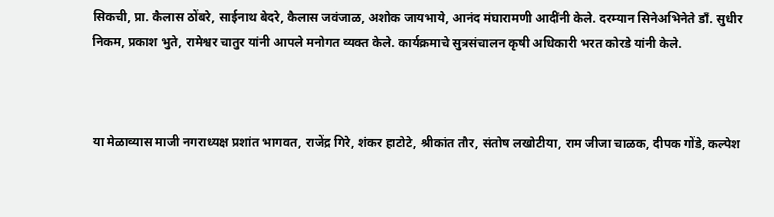सिकची, प्रा. कैलास ठोंबरे, साईनाथ बेदरे, कैलास जवंजाळ, अशोक जायभाये, आनंद मंघारामणी आदींनी केले. दरम्यान सिनेअभिनेते डॉं. सुधीर निकम, प्रकाश भुते, रामेश्वर चातुर यांनी आपले मनोगत व्यक्त केले. कार्यक्रमाचे सुत्रसंचालन कृषी अधिकारी भरत कोरडे यांनी केले.



या मेळाव्यास माजी नगराध्यक्ष प्रशांत भागवत, राजेंद्र गिरे, शंकर हाटोटे, श्रीकांत तौर, संतोष लखोटीया, राम जीजा चाळक, दीपक गोंडे, कल्पेश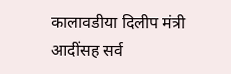कालावडीया दिलीप मंत्री आदींसह सर्व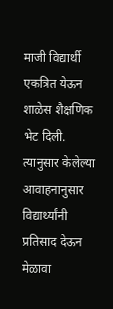माजी विद्यार्थी एकत्रित येऊन शाळेस शैक्षणिक भेट दिली. त्यानुसार केलेल्या आवाहनानुसार विद्यार्थ्यांनी प्रतिसाद देऊन मेळावा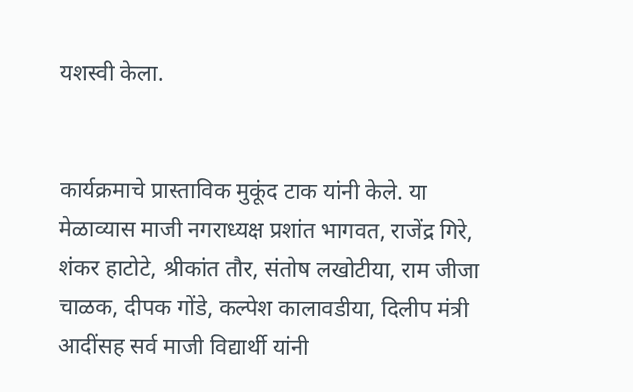यशस्वी केला.


कार्यक्रमाचे प्रास्ताविक मुकूंद टाक यांनी केले. या मेळाव्यास माजी नगराध्यक्ष प्रशांत भागवत, राजेंद्र गिरे, शंकर हाटोटे, श्रीकांत तौर, संतोष लखोटीया, राम जीजा चाळक, दीपक गोंडे, कल्पेश कालावडीया, दिलीप मंत्री आदींसह सर्व माजी विद्यार्थी यांनी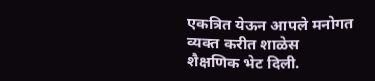एकत्रित येऊन आपले मनोगत व्यक्त करीत शाळेस शैक्षणिक भेट दिली.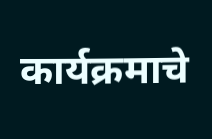कार्यक्रमाचे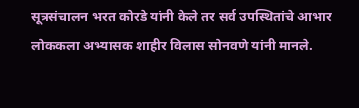सूत्रसंचालन भरत कोरडे यांनी केले तर सर्व उपस्थितांचे आभार लोककला अभ्यासक शाहीर विलास सोनवणे यांनी मानले.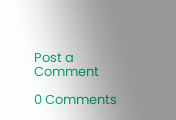Post a Comment

0 Comments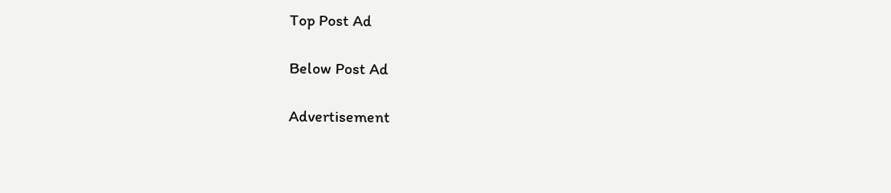Top Post Ad

Below Post Ad

Advertisement